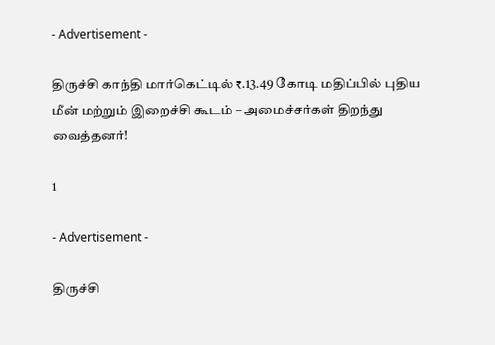- Advertisement -

திருச்சி காந்தி மார்கெட்டில் ₹.13.49 கோடி மதிப்பில் புதிய மீன் மற்றும் இறைச்சி கூடம் – அமைச்சர்கள் திறந்து வைத்தனர்!

1

- Advertisement -

திருச்சி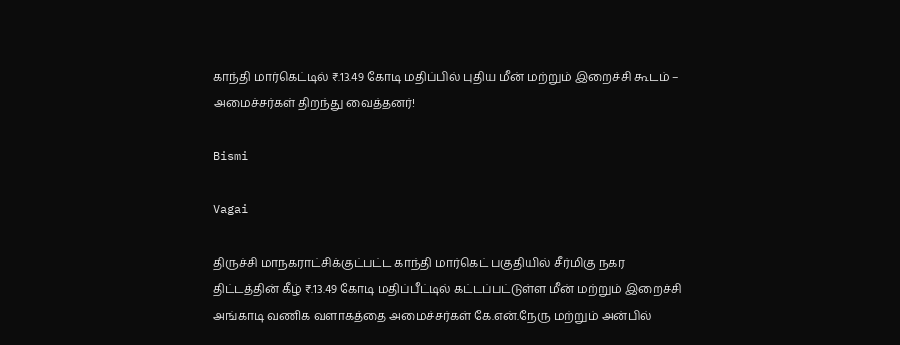காந்தி மார்கெட்டில் ₹.13.49 கோடி மதிப்பில் புதிய மீன் மற்றும் இறைச்சி கூடம் – அமைச்சர்கள் திறந்து வைத்தனர்!

Bismi

Vagai

திருச்சி மாநகராட்சிக்குட்பட்ட காந்தி மார்கெட் பகுதியில் சீர்மிகு நகர திட்டத்தின் கீழ் ₹.13.49 கோடி மதிப்பீட்டில் கட்டப்பட்டுள்ள மீன் மற்றும் இறைச்சி அங்காடி வணிக வளாகத்தை அமைச்சர்கள் கே.என்.நேரு மற்றும் அன்பில்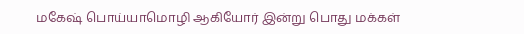மகேஷ் பொய்யாமொழி ஆகியோர் இன்று பொது மக்கள்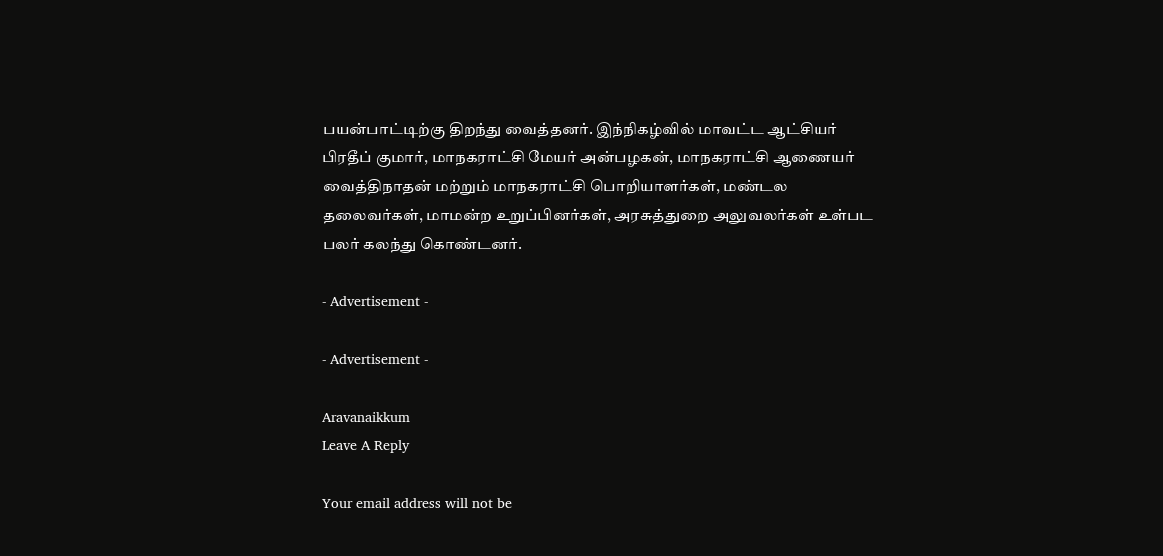பயன்பாட்டிற்கு திறந்து வைத்தனர். இந்நிகழ்வில் மாவட்ட ஆட்சியர் பிரதீப் குமார், மாநகராட்சி மேயர் அன்பழகன், மாநகராட்சி ஆணையர் வைத்திநாதன் மற்றும் மாநகராட்சி பொறியாளர்கள், மண்டல தலைவர்கள், மாமன்ற உறுப்பினர்கள், அரசுத்துறை அலுவலர்கள் உள்பட பலர் கலந்து கொண்டனர்.

- Advertisement -

- Advertisement -

Aravanaikkum
Leave A Reply

Your email address will not be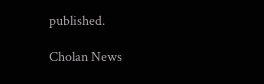published.

Cholan News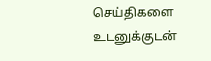செய்திகளை உடனுக்குடன்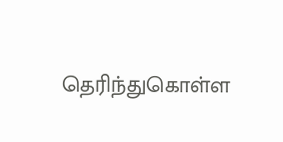தெரிந்துகொள்ள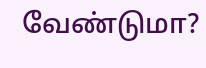வேண்டுமா?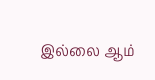இல்லை ஆம்